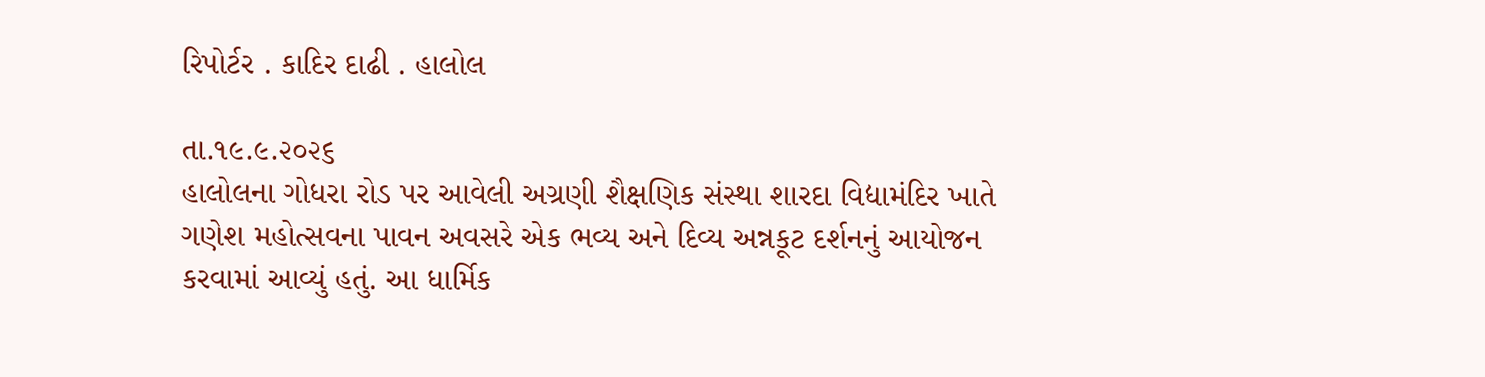રિપોર્ટર . કાદિર દાઢી . હાલોલ

તા.૧૯.૯.૨૦૨૬
હાલોલના ગોધરા રોડ પર આવેલી અગ્રણી શૈક્ષણિક સંસ્થા શારદા વિદ્યામંદિર ખાતે ગણેશ મહોત્સવના પાવન અવસરે એક ભવ્ય અને દિવ્ય અન્નકૂટ દર્શનનું આયોજન કરવામાં આવ્યું હતું. આ ધાર્મિક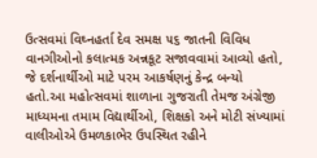ઉત્સવમાં વિઘ્નહર્તા દેવ સમક્ષ ૫૬ જાતની વિવિધ વાનગીઓનો કલાત્મક અન્નકૂટ સજાવવામાં આવ્યો હતો, જે દર્શનાર્થીઓ માટે પરમ આકર્ષણનું કેન્દ્ર બન્યો હતો.આ મહોત્સવમાં શાળાના ગુજરાતી તેમજ અંગ્રેજી માધ્યમના તમામ વિદ્યાર્થીઓ, શિક્ષકો અને મોટી સંખ્યામાં વાલીઓએ ઉમળકાભેર ઉપસ્થિત રહીને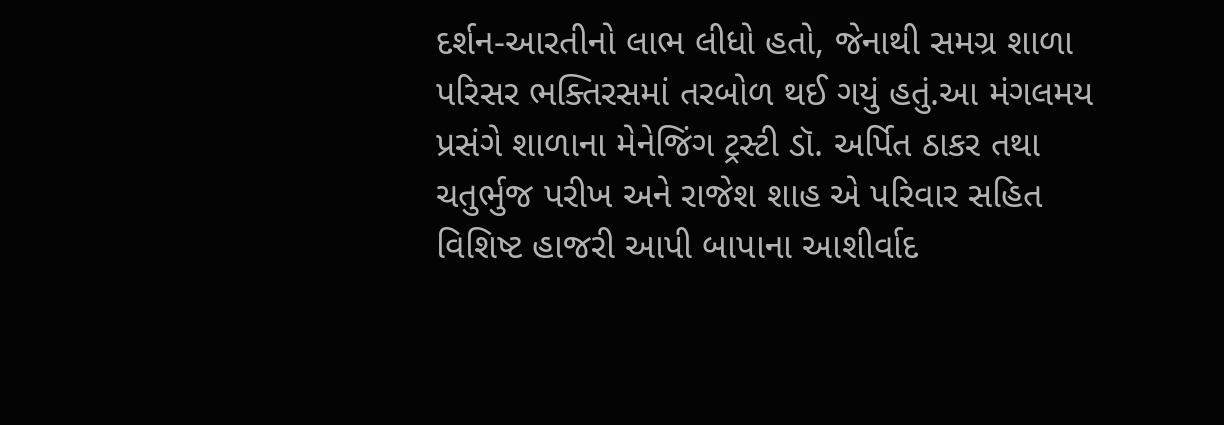દર્શન-આરતીનો લાભ લીધો હતો, જેનાથી સમગ્ર શાળા પરિસર ભક્તિરસમાં તરબોળ થઈ ગયું હતું.આ મંગલમય પ્રસંગે શાળાના મેનેજિંગ ટ્રસ્ટી ડૉ. અર્પિત ઠાકર તથા ચતુર્ભુજ પરીખ અને રાજેશ શાહ એ પરિવાર સહિત વિશિષ્ટ હાજરી આપી બાપાના આશીર્વાદ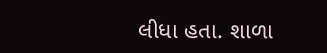લીધા હતા. શાળા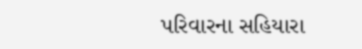પરિવારના સહિયારા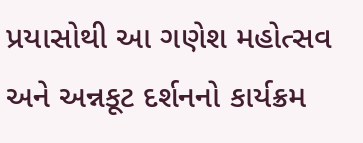પ્રયાસોથી આ ગણેશ મહોત્સવ અને અન્નકૂટ દર્શનનો કાર્યક્રમ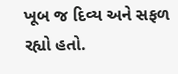ખૂબ જ દિવ્ય અને સફળ રહ્યો હતો.